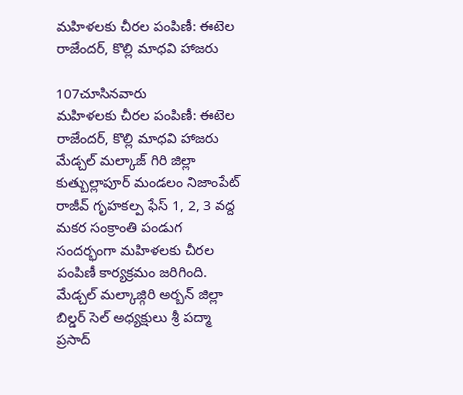మహిళలకు చీరల పంపిణీ: ఈటెల రాజేందర్, కొల్లి మాధవి హాజరు

107చూసినవారు
మహిళలకు చీరల పంపిణీ: ఈటెల రాజేందర్, కొల్లి మాధవి హాజరు
మేడ్చల్ మల్కాజ్ గిరి జిల్లా కుత్బుల్లాపూర్ మండలం నిజాంపేట్ రాజీవ్ గృహకల్ప ఫేస్ 1, 2, 3 వద్ద మకర సంక్రాంతి పండుగ సందర్భంగా మహిళలకు చీరల పంపిణీ కార్యక్రమం జరిగింది. మేడ్చల్ మల్కాజ్గిరి అర్బన్ జిల్లా బిల్డర్ సెల్ అధ్యక్షులు శ్రీ పద్మా ప్రసాద్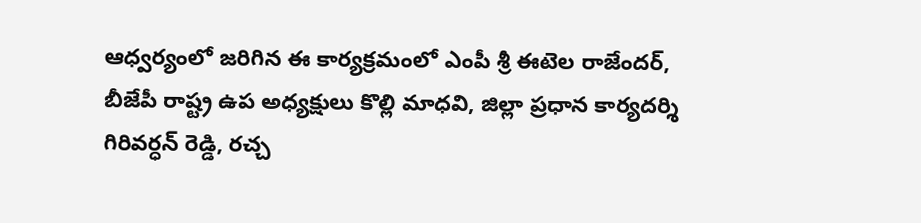ఆధ్వర్యంలో జరిగిన ఈ కార్యక్రమంలో ఎంపీ శ్రీ ఈటెల రాజేందర్, బీజేపీ రాష్ట్ర ఉప అధ్యక్షులు కొల్లి మాధవి, జిల్లా ప్రధాన కార్యదర్శి గిరివర్ధన్ రెడ్డి, రచ్చ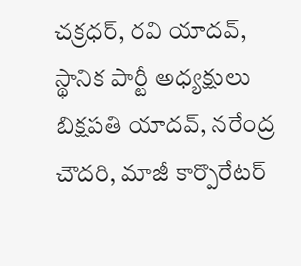చక్రధర్, రవి యాదవ్, స్థానిక పార్టీ అధ్యక్షులు బిక్షపతి యాదవ్, నరేంద్ర చౌదరి, మాజీ కార్పొరేటర్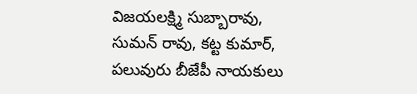విజయలక్ష్మి సుబ్బారావు, సుమన్ రావు, కట్ట కుమార్, పలువురు బీజేపీ నాయకులు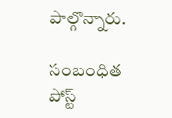పాల్గొన్నారు.

సంబంధిత పోస్ట్